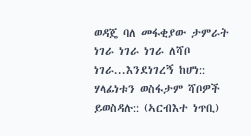ወዳጄ ባለ መፋቂያው ታምራት ነገራ ነገራ ነገራ ለሻቦ ነገራ...እንደነገረኝ ከሆነ:: ሃላፊነቱን ወስፋታም ሻቦዎች ይወስዳሉ:: (ኣርብእተ ነጥቢ)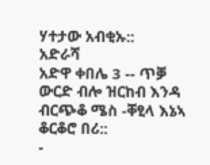ሃተታው አብቂኡ::
አድራሻ
አድዋ ቀበሌ 3 -- ጥቓ ውርድ ብሎ ዝርከብ እንዳ ብርጭቆ ሜስ -ቐፂላ እኔኣ ቆርቆሮ በሪ::
-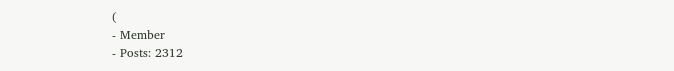(
- Member
- Posts: 2312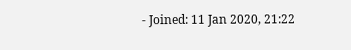- Joined: 11 Jan 2020, 21:22